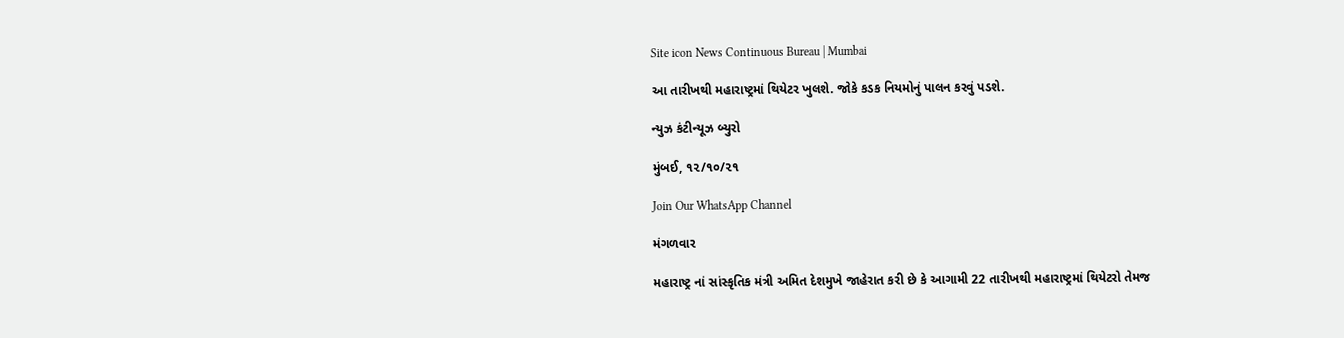Site icon News Continuous Bureau | Mumbai

આ તારીખથી મહારાષ્ટ્રમાં થિયેટર ખુલશે. જોકે કડક નિયમોનું પાલન કરવું પડશે.

ન્યુઝ કંટીન્યૂઝ બ્યુરો

મુંબઈ, ૧૨/૧૦/૨૧

Join Our WhatsApp Channel

મંગળવાર

મહારાષ્ટ્ર નાં સાંસ્કૃતિક મંત્રી અમિત દેશમુખે જાહેરાત કરી છે કે આગામી 22 તારીખથી મહારાષ્ટ્રમાં થિયેટરો તેમજ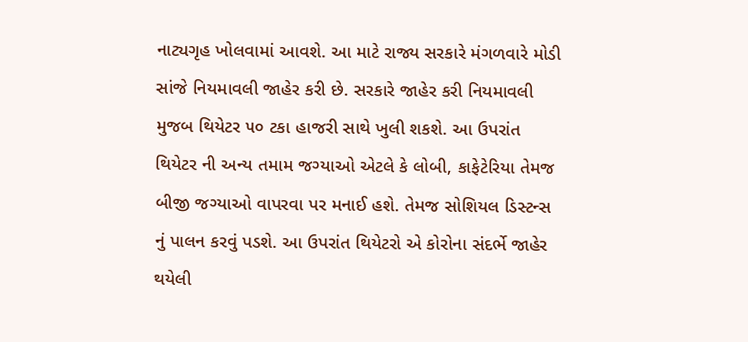નાટ્યગૃહ ખોલવામાં આવશે. આ માટે રાજ્ય સરકારે મંગળવારે મોડી સાંજે નિયમાવલી જાહેર કરી છે. સરકારે જાહેર કરી નિયમાવલી મુજબ થિયેટર ૫૦ ટકા હાજરી સાથે ખુલી શકશે. આ ઉપરાંત થિયેટર ની અન્ય તમામ જગ્યાઓ એટલે કે લોબી, કાફેટેરિયા તેમજ બીજી જગ્યાઓ વાપરવા પર મનાઈ હશે. તેમજ સોશિયલ ડિસ્ટન્સ નું પાલન કરવું પડશે. આ ઉપરાંત થિયેટરો એ કોરોના સંદર્ભે જાહેર થયેલી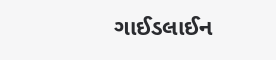ગાઈડલાઈન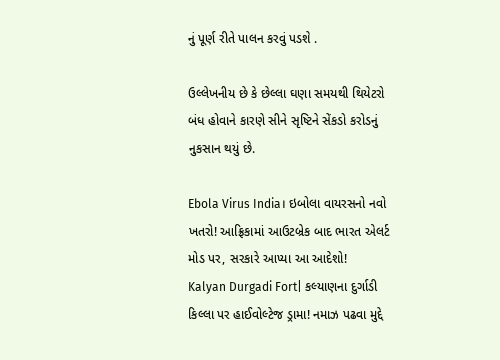નું પૂર્ણ રીતે પાલન કરવું પડશે .

ઉલ્લેખનીય છે કે છેલ્લા ઘણા સમયથી થિયેટરો બંધ હોવાને કારણે સીને સૃષ્ટિને સેંકડો કરોડનું નુકસાન થયું છે.

Ebola Virus India। ઇબોલા વાયરસનો નવો ખતરો! આફ્રિકામાં આઉટબ્રેક બાદ ભારત એલર્ટ મોડ પર, સરકારે આપ્યા આ આદેશો!
Kalyan Durgadi Fort| કલ્યાણના દુર્ગાડી કિલ્લા પર હાઈવોલ્ટેજ ડ્રામા! નમાઝ પઢવા મુદ્દે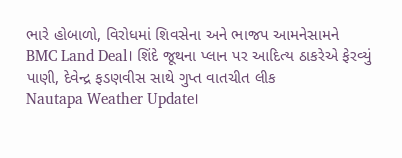ભારે હોબાળો, વિરોધમાં શિવસેના અને ભાજપ આમનેસામને
BMC Land Deal। શિંદે જૂથના પ્લાન પર આદિત્ય ઠાકરેએ ફેરવ્યું પાણી, દેવેન્દ્ર ફડણવીસ સાથે ગુપ્ત વાતચીત લીક
Nautapa Weather Update।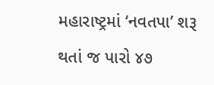મહારાષ્ટ્રમાં ‘નવતપા’ શરૂ થતાં જ પારો ૪૭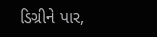ડિગ્રીને પાર,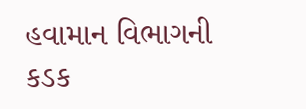હવામાન વિભાગની કડક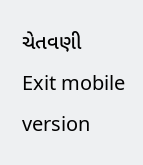ચેતવણી
Exit mobile version